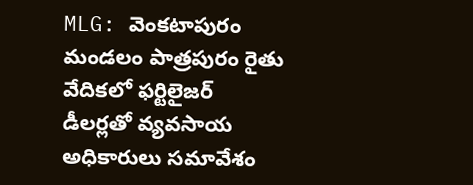MLG: వెంకటాపురం మండలం పాత్రపురం రైతు వేదికలో ఫర్టిలైజర్ డీలర్లతో వ్యవసాయ అధికారులు సమావేశం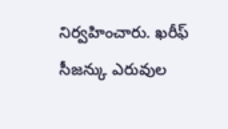నిర్వహించారు. ఖరీఫ్ సీజన్కు ఎరువుల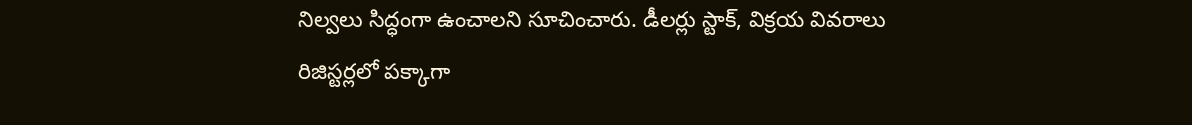నిల్వలు సిద్ధంగా ఉంచాలని సూచించారు. డీలర్లు స్టాక్, విక్రయ వివరాలు రిజిస్టర్లలో పక్కాగా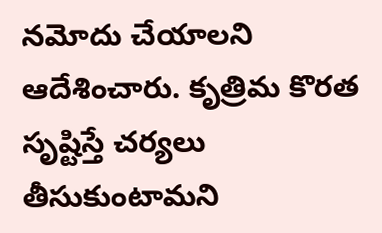నమోదు చేయాలని ఆదేశించారు. కృత్రిమ కొరత సృష్టిస్తే చర్యలు తీసుకుంటామని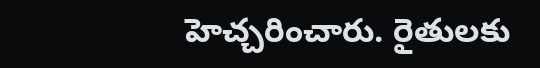హెచ్చరించారు. రైతులకు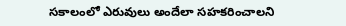సకాలంలో ఎరువులు అందేలా సహకరించాలని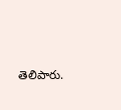తెలిపారు.